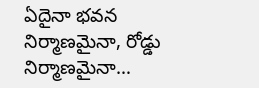ఏదైనా భవన నిర్మాణమైనా, రోడ్డు నిర్మాణమైనా…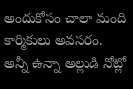అందుకోసం చాలా మంది కార్మికులు అవసరం. అన్నీ ఉన్నా అల్లుడి నోట్లో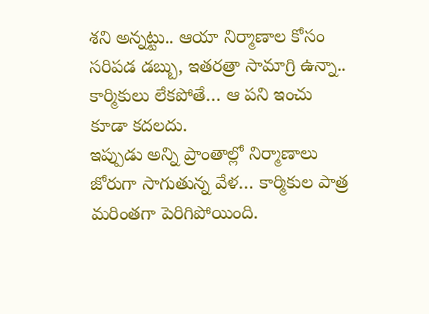శని అన్నట్టు.. ఆయా నిర్మాణాల కోసం సరిపడ డబ్బు, ఇతరత్రా సామాగ్రి ఉన్నా.. కార్మికులు లేకపోతే… ఆ పని ఇంచు కూడా కదలదు.
ఇప్పుడు అన్ని ప్రాంతాల్లో నిర్మాణాలు జోరుగా సాగుతున్న వేళ… కార్మికుల పాత్ర మరింతగా పెరిగిపోయింది.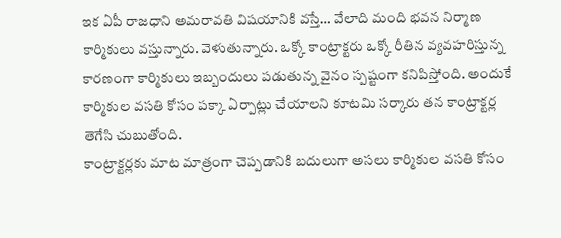ఇక ఏపీ రాజధాని అమరావతి విషయానికి వస్తే… వేలాది మంది భవన నిర్మాణ కార్మికులు వస్తున్నారు. వెళుతున్నారు. ఒక్కో కాంట్రాక్టరు ఒక్కో రీతిన వ్యవహరిస్తున్న కారణంగా కార్మికులు ఇబ్బందులు పడుతున్న వైనం స్పష్టంగా కనిపిస్తోంది. అందుకే కార్మికుల వసతి కోసం పక్కా ఏర్పాట్లు చేయాలని కూటమి సర్కారు తన కాంట్రాక్టర్ల తెగేసి చుబుతోంది.
కాంట్రాక్టర్లకు మాట మాత్రంగా చెప్పడానికి బదులుగా అసలు కార్మికుల వసతి కోసం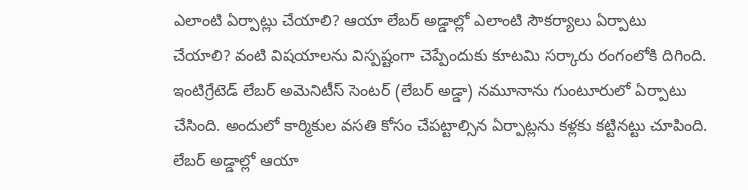ఎలాంటి ఏర్పాట్లు చేయాలి? ఆయా లేబర్ అడ్డాల్లో ఎలాంటి సౌకర్యాలు ఏర్పాటు చేయాలి? వంటి విషయాలను విస్పష్టంగా చెప్పేందుకు కూటమి సర్కారు రంగంలోకి దిగింది. ఇంటిగ్రేటెడ్ లేబర్ అమెనిటీస్ సెంటర్ (లేబర్ అడ్డా) నమూనాను గుంటూరులో ఏర్పాటు చేసింది. అందులో కార్మికుల వసతి కోసం చేపట్టాల్సిన ఏర్పాట్లను కళ్లకు కట్టినట్టు చూపింది.
లేబర్ అడ్డాల్లో ఆయా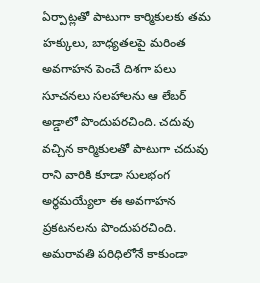ఏర్పాట్లతో పాటుగా కార్మికులకు తమ హక్కులు, బాధ్యతలపై మరింత అవగాహన పెంచే దిశగా పలు సూచనలు సలహాలను ఆ లేబర్ అడ్డాలో పొందుపరచింది. చదువు వచ్చిన కార్మికులతో పాటుగా చదువు రాని వారికి కూడా సులభంగ అర్థమయ్యేలా ఈ అవగాహన ప్రకటనలను పొందుపరచింది.
అమరావతి పరిధిలోనే కాకుండా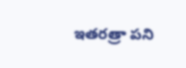ఇతరత్రా పని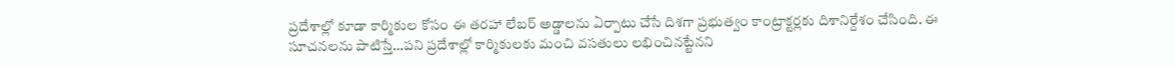ప్రదేశాల్లో కూడా కార్మికుల కోసం ఈ తరహా లేబర్ అడ్డాలను ఏర్పాటు చేసే దిశగా ప్రభుత్వం కాంట్రాక్టర్లకు దిశానిర్దేశం చేసింది. ఈ సూచనలను పాటిస్తే…పని ప్రదేశాల్లో కార్మికులకు మంచి వసతులు లభించినట్టేనని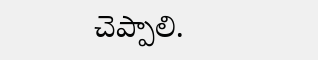చెప్పాలి.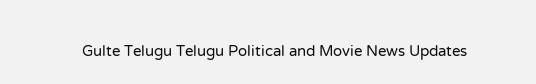Gulte Telugu Telugu Political and Movie News Updates